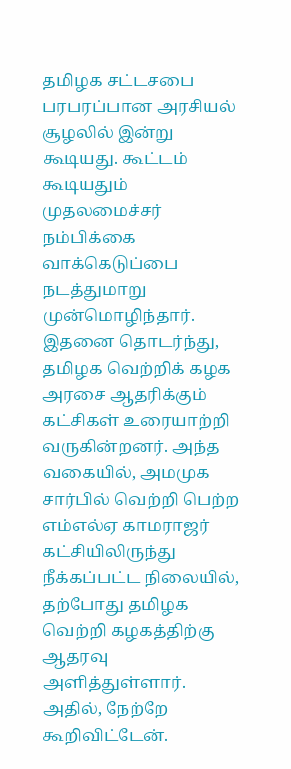தமிழக சட்டசபை பரபரப்பான அரசியல் சூழலில் இன்று கூடியது. கூட்டம் கூடியதும் முதலமைச்சர் நம்பிக்கை வாக்கெடுப்பை நடத்துமாறு முன்மொழிந்தார்.
இதனை தொடர்ந்து, தமிழக வெற்றிக் கழக அரசை ஆதரிக்கும் கட்சிகள் உரையாற்றி வருகின்றனர். அந்த வகையில், அமமுக சார்பில் வெற்றி பெற்ற எம்எல்ஏ காமராஜர் கட்சியிலிருந்து நீக்கப்பட்ட நிலையில், தற்போது தமிழக வெற்றி கழகத்திற்கு ஆதரவு அளித்துள்ளார்.
அதில், நேற்றே கூறிவிட்டேன்.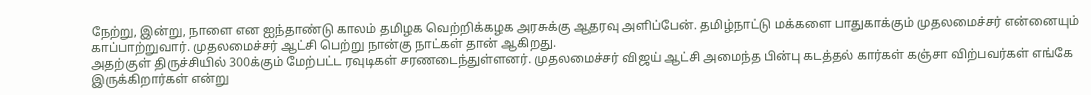நேற்று, இன்று, நாளை என ஐந்தாண்டு காலம் தமிழக வெற்றிக்கழக அரசுக்கு ஆதரவு அளிப்பேன். தமிழ்நாட்டு மக்களை பாதுகாக்கும் முதலமைச்சர் என்னையும் காப்பாற்றுவார். முதலமைச்சர் ஆட்சி பெற்று நான்கு நாட்கள் தான் ஆகிறது.
அதற்குள் திருச்சியில் 300க்கும் மேற்பட்ட ரவுடிகள் சரணடைந்துள்ளனர். முதலமைச்சர் விஜய் ஆட்சி அமைந்த பின்பு கடத்தல் கார்கள் கஞ்சா விற்பவர்கள் எங்கே இருக்கிறார்கள் என்று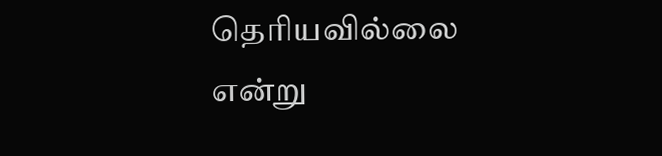தெரியவில்லை என்று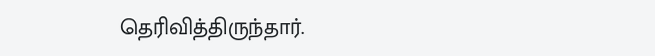தெரிவித்திருந்தார்.